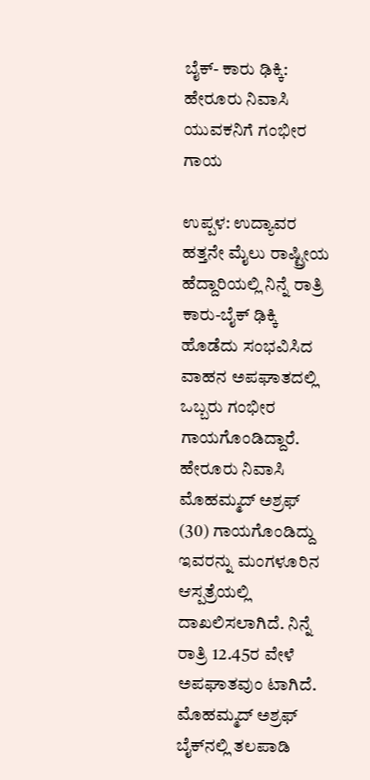ಬೈಕ್- ಕಾರು ಢಿಕ್ಕಿ: ಹೇರೂರು ನಿವಾಸಿ ಯುವಕನಿಗೆ ಗಂಭೀರ ಗಾಯ

ಉಪ್ಪಳ: ಉದ್ಯಾವರ ಹತ್ತನೇ ಮೈಲು ರಾಷ್ಟ್ರೀಯ ಹೆದ್ದಾರಿಯಲ್ಲಿ ನಿನ್ನೆ ರಾತ್ರಿ ಕಾರು-ಬೈಕ್ ಢಿಕ್ಕಿ ಹೊಡೆದು ಸಂಭವಿಸಿದ ವಾಹನ ಅಪಘಾತದಲ್ಲಿ ಒಬ್ಬರು ಗಂಭೀರ ಗಾಯಗೊಂಡಿದ್ದಾರೆ. ಹೇರೂರು ನಿವಾಸಿ ಮೊಹಮ್ಮದ್ ಅಶ್ರಫ್ (30) ಗಾಯಗೊಂಡಿದ್ದು ಇವರನ್ನು ಮಂಗಳೂರಿನ ಆಸ್ಪತ್ರೆಯಲ್ಲಿ ದಾಖಲಿಸಲಾಗಿದೆ. ನಿನ್ನೆ ರಾತ್ರಿ 12.45ರ ವೇಳೆ ಅಪಘಾತವುಂ ಟಾಗಿದೆ. ಮೊಹಮ್ಮದ್ ಅಶ್ರಫ್  ಬೈಕ್‌ನಲ್ಲಿ ತಲಪಾಡಿ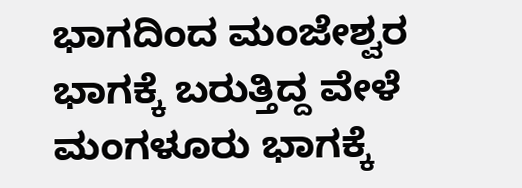ಭಾಗದಿಂದ ಮಂಜೇಶ್ವರ ಭಾಗಕ್ಕೆ ಬರುತ್ತಿದ್ದ ವೇಳೆ ಮಂಗಳೂರು ಭಾಗಕ್ಕೆ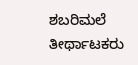ಶಬರಿಮಲೆ ತೀರ್ಥಾಟಕರು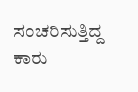ಸಂಚರಿಸುತ್ತಿದ್ದ  ಕಾರು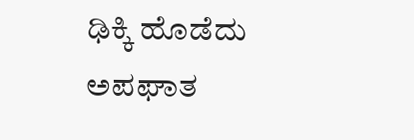ಢಿಕ್ಕಿ ಹೊಡೆದು ಅಪಘಾತ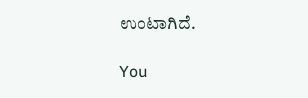ಉಂಟಾಗಿದೆ.

You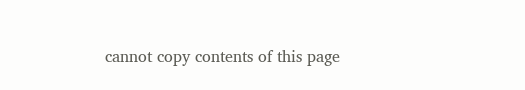cannot copy contents of this page